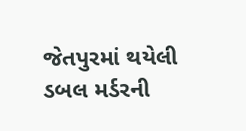જેતપુરમાં થયેલી ડબલ મર્ડરની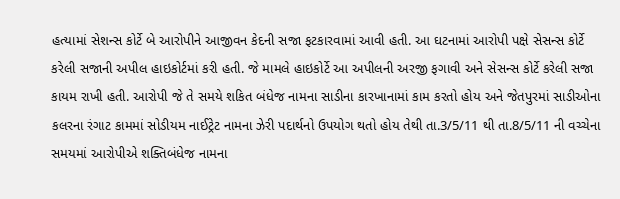હત્યામાં સેશન્સ કોર્ટે બે આરોપીને આજીવન કેદની સજા ફટકારવામાં આવી હતી. આ ઘટનામાં આરોપી પક્ષે સેસન્સ કોર્ટે કરેલી સજાની અપીલ હાઇકોર્ટમાં કરી હતી. જે મામલે હાઇકોર્ટે આ અપીલની અરજી ફગાવી અને સેસન્સ કોર્ટે કરેલી સજા કાયમ રાખી હતી. આરોપી જે તે સમયે શકિત બંધેજ નામના સાડીના કારખાનામાં કામ કરતો હોય અને જેતપુરમાં સાડીઓના કલરના રંગાટ કામમાં સોડીયમ નાઈટ્રેટ નામના ઝેરી પદાર્થનો ઉપયોગ થતો હોય તેથી તા.3/5/11 થી તા.8/5/11 ની વચ્ચેના સમયમાં આરોપીએ શક્તિબંધેજ નામના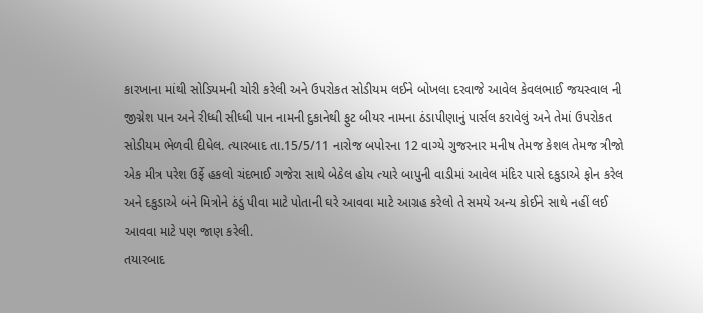કારખાના માંથી સોડિયમની ચોરી કરેલી અને ઉપરોકત સોડીયમ લઈને બોખલા દરવાજે આવેલ કેવલભાઈ જયસ્વાલ ની જીગ્નેશ પાન અને રીધ્ધી સીધ્ધી પાન નામની દુકાનેથી ફુટ બીયર નામના ઠંડાપીણાનું પાર્સલ કરાવેલું અને તેમાં ઉપરોકત સોડીયમ ભેળવી દીધેલ. ત્યારબાદ તા.15/5/11 નારોજ બપોરના 12 વાગ્યે ગુજરનાર મનીષ તેમજ કેશલ તેમજ ત્રીજો એક મીત્ર પરેશ ઉર્ફે હકલો ચંદભાઈ ગજેરા સાથે બેઠેલ હોય ત્યારે બાપુની વાડીમાં આવેલ મંદિર પાસે દકુડાએ ફોન કરેલ અને દકુડાએ બંને મિત્રોને ઠંડું પીવા માટે પોતાની ઘરે આવવા માટે આગ્રહ કરેલો તે સમયે અન્ય કોઈને સાથે નહીં લઈ આવવા માટે પણ જાણ કરેલી.
તયારબાદ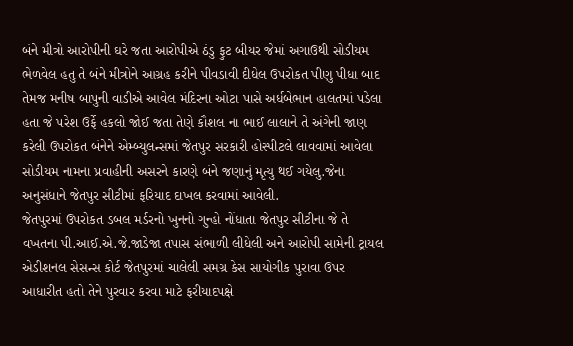બંને મીત્રો આરોપીની ઘરે જતા આરોપીએ ઠંડુ ફુટ બીયર જેમાં અગાઉથી સોડીયમ ભેળવેલ હતુ તે બંને મીત્રોને આગ્રહ કરીને પીવડાવી દીધેલ ઉપરોકત પીણુ પીધા બાદ તેમજ મનીષ બાપુની વાડીએ આવેલ મંદિરના ઓટા પાસે અર્ધબેભાન હાલતમાં પડેલા હતા જે પરેશ ઉર્ફે હકલો જોઈ જતા તેણે કૌશલ ના ભાઈ લાલાને તે અંગેની જાણ કરેલી ઉપરોકત બંનેને એમ્બ્યુલન્સમાં જેતપુર સરકારી હોસ્પીટલે લાવવામાં આવેલા સોડીયમ નામના પ્રવાહીની અસરને કારણે બંને જણાનું મૃત્યુ થઈ ગયેલુ.જેના અનુસંધાને જેતપુર સીટીમાં ફરિયાદ દાખલ કરવામાં આવેલી.
જેતપુરમાં ઉપરોકત ડબલ મર્ડરનો ખુનનો ગુન્હો નોંધાતા જેતપુર સીટીના જે તે વખતના પી.આઈ.એ.જે.જાડેજા તપાસ સંભાળી લીધેલી અને આરોપી સામેની ટ્રાયલ એડીશનલ સેસન્સ કોર્ટ જેતપુરમાં ચાલેલી સમગ્ર કેસ સાયોગીક પુરાવા ઉપર આધારીત હતો તેને પુરવાર કરવા માટે ફરીયાદપક્ષે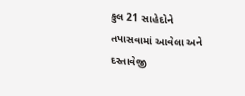કુલ 21 સાહેદોને તપાસવામાં આવેલા અને દસ્તાવેજી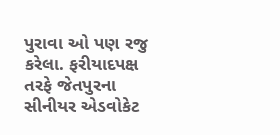પુરાવા ઓ પણ રજુ કરેલા. ફરીયાદપક્ષ તરફે જેતપુરના સીનીયર એડવોકેટ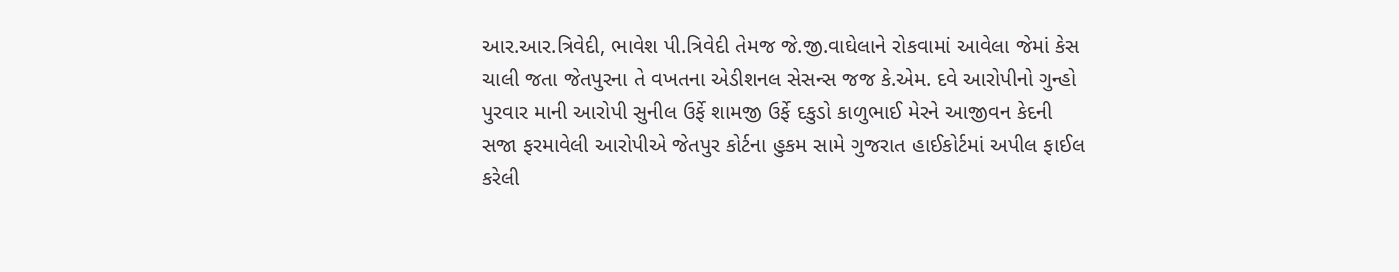આર.આર.ત્રિવેદી, ભાવેશ પી.ત્રિવેદી તેમજ જે.જી.વાઘેલાને રોકવામાં આવેલા જેમાં કેસ ચાલી જતા જેતપુરના તે વખતના એડીશનલ સેસન્સ જજ કે.એમ. દવે આરોપીનો ગુન્હો પુરવાર માની આરોપી સુનીલ ઉર્ફે શામજી ઉર્ફે દકુડો કાળુભાઈ મેરને આજીવન કેદની સજા ફરમાવેલી આરોપીએ જેતપુર કોર્ટના હુકમ સામે ગુજરાત હાઈકોર્ટમાં અપીલ ફાઈલ કરેલી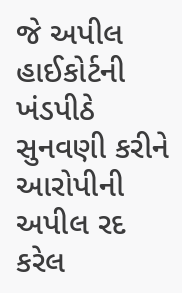જે અપીલ હાઈકોર્ટની ખંડપીઠે સુનવણી કરીને આરોપીની અપીલ રદ કરેલ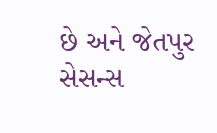છે અને જેતપુર સેસન્સ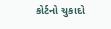કોર્ટનો ચુકાદો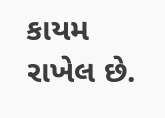કાયમ રાખેલ છે.